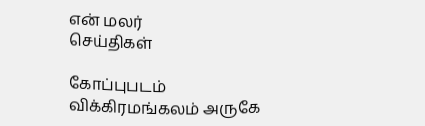என் மலர்
செய்திகள்

கோப்புபடம்
விக்கிரமங்கலம் அருகே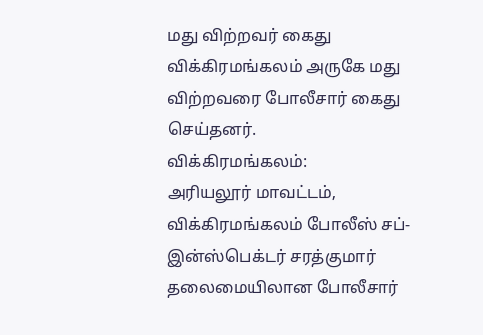மது விற்றவர் கைது
விக்கிரமங்கலம் அருகே மது விற்றவரை போலீசார் கைது செய்தனர்.
விக்கிரமங்கலம்:
அரியலூர் மாவட்டம், விக்கிரமங்கலம் போலீஸ் சப்-இன்ஸ்பெக்டர் சரத்குமார் தலைமையிலான போலீசார்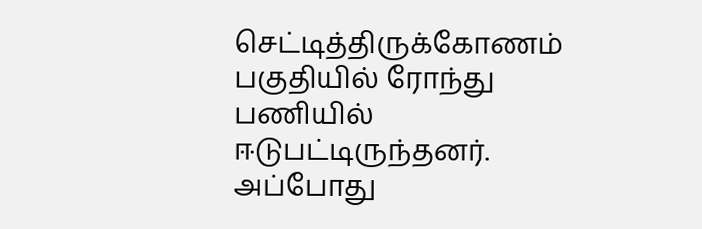செட்டித்திருக்கோணம் பகுதியில் ரோந்து பணியில் ஈடுபட்டிருந்தனர்.
அப்போது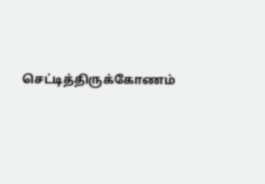செட்டித்திருக்கோணம்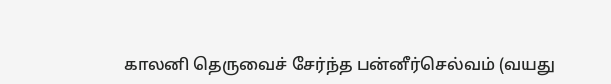காலனி தெருவைச் சேர்ந்த பன்னீர்செல்வம் (வயது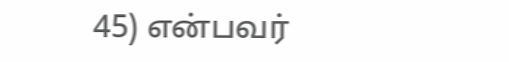45) என்பவர்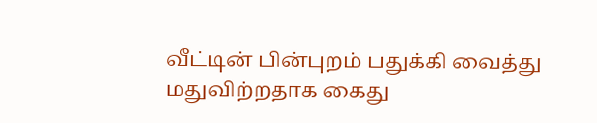வீட்டின் பின்புறம் பதுக்கி வைத்து மதுவிற்றதாக கைது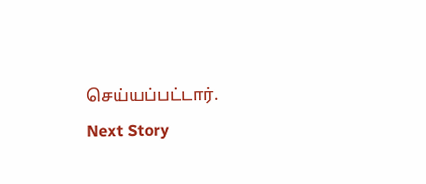செய்யப்பட்டார்.
Next Story